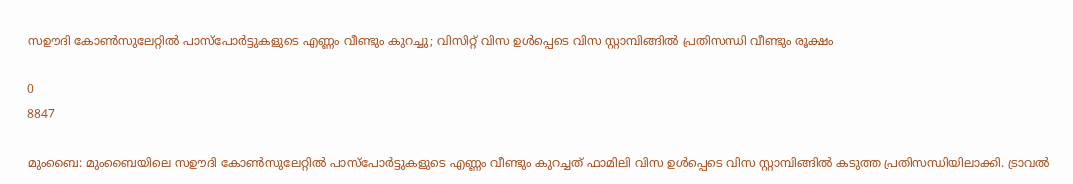സഊദി കോൺസുലേറ്റിൽ പാസ്പോർട്ടുകളുടെ എണ്ണം വീണ്ടും കുറച്ചു; വിസിറ്റ് വിസ ഉൾപ്പെടെ വിസ സ്റ്റാമ്പിങ്ങിൽ പ്രതിസന്ധി വീണ്ടും രൂക്ഷം

0
8847

മുംബൈ: മുംബൈയിലെ സഊദി കോൺസുലേറ്റിൽ പാസ്പോർട്ടുകളുടെ എണ്ണം വീണ്ടും കുറച്ചത് ഫാമിലി വിസ ഉൾപ്പെടെ വിസ സ്റ്റാമ്പിങ്ങിൽ കടുത്ത പ്രതിസന്ധിയിലാക്കി. ട്രാവൽ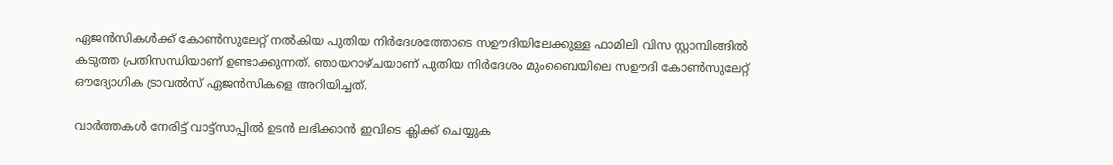ഏജൻസികൾക്ക് കോൺസുലേറ്റ് നൽകിയ പുതിയ നിർദേശത്തോടെ സഊദിയിലേക്കുള്ള ഫാമിലി വിസ സ്റ്റാമ്പിങ്ങിൽ കടുത്ത പ്രതിസന്ധിയാണ് ഉണ്ടാക്കുന്നത്. ഞായറാഴ്ചയാണ് പുതിയ നിർദേശം മുംബൈയിലെ സഊദി കോൺസുലേറ്റ് ഔദ്യോഗിക ട്രാവൽസ് ഏജൻസികളെ അറിയിച്ചത്.

വാർത്തകൾ നേരിട്ട് വാട്ട്സാപ്പിൽ ഉടൻ ലഭിക്കാൻ ഇവിടെ ക്ലിക്ക് ചെയ്യുക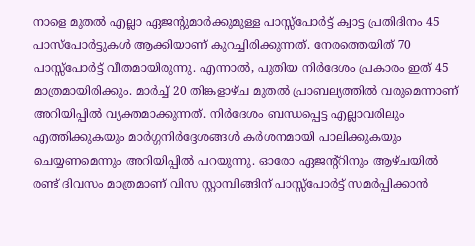നാളെ മുതൽ എല്ലാ ഏജന്റുമാർക്കുമുള്ള പാസ്സ്പോർട്ട് ക്വാട്ട പ്രതിദിനം 45 പാസ്‌പോർട്ടുകൾ ആക്കിയാണ് കുറച്ചിരിക്കുന്നത്. നേരത്തെയിത് 70 പാസ്സ്പോർട്ട് വീതമായിരുന്നു. എന്നാൽ, പുതിയ നിർദേശം പ്രകാരം ഇത് 45 മാത്രമായിരിക്കും. മാർച്ച് 20 തിങ്കളാഴ്ച മുതൽ പ്രാബല്യത്തിൽ വരുമെന്നാണ് അറിയിപ്പിൽ വ്യക്തമാക്കുന്നത്. നിർദേശം ബന്ധപ്പെട്ട എല്ലാവരിലും എത്തിക്കുകയും മാർഗ്ഗനിർദ്ദേശങ്ങൾ കർശനമായി പാലിക്കുകയും ചെയ്യണമെന്നും അറിയിപ്പിൽ പറയുന്നു. ഓരോ ഏജന്റ്റിനും ആഴ്ചയിൽ രണ്ട് ദിവസം മാത്രമാണ് വിസ സ്റ്റാമ്പിങ്ങിന് പാസ്സ്പോർട്ട് സമർപ്പിക്കാൻ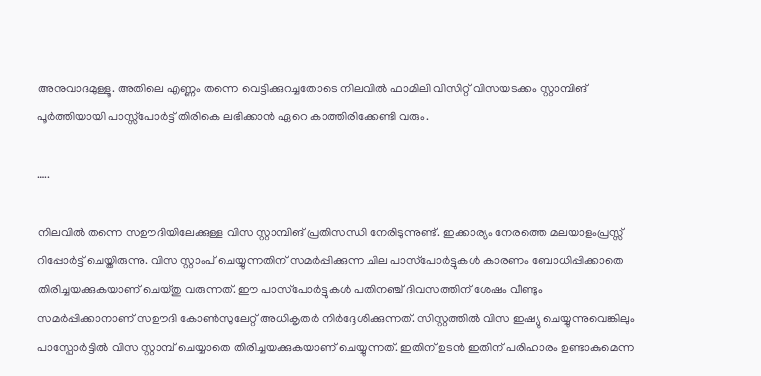അനുവാദമുള്ളൂ. അതിലെ എണ്ണം തന്നെ വെട്ടിക്കുറച്ചതോടെ നിലവിൽ ഫാമിലി വിസിറ്റ് വിസയടക്കം സ്റ്റാമ്പിങ് പൂർത്തിയായി പാസ്സ്പോർട്ട് തിരികെ ലഭിക്കാൻ ഏറെ കാത്തിരിക്കേണ്ടി വരും.

…..

നിലവിൽ തന്നെ സഊദിയിലേക്കുള്ള വിസ സ്റ്റാമ്പിങ് പ്രതിസന്ധി നേരിടുന്നുണ്ട്. ഇക്കാര്യം നേരത്തെ മലയാളംപ്രസ്സ് റിപ്പോർട്ട് ചെയ്തിരുന്നു. വിസ സ്റ്റാംപ് ചെയ്യുന്നതിന് സമർപ്പിക്കുന്ന ചില പാസ്‌പോർട്ടുകൾ കാരണം ബോധിപ്പിക്കാതെ തിരിച്ചയക്കുകയാണ് ചെയ്തു വരുന്നത്. ഈ പാസ്‌പോർട്ടുകൾ പതിനഞ്ച് ദിവസത്തിന് ശേഷം വീണ്ടും സമർപ്പിക്കാനാണ് സഊദി കോൺസുലേറ്റ് അധികൃതർ നിർദ്ദേശിക്കുന്നത്. സിസ്റ്റത്തിൽ വിസ ഇഷ്യു ചെയ്യുന്നുവെങ്കിലും പാസ്പോർട്ടിൽ വിസ സ്റ്റാമ്പ് ചെയ്യാതെ തിരിച്ചയക്കുകയാണ് ചെയ്യുന്നത്. ഇതിന് ഉടൻ ഇതിന് പരിഹാരം ഉണ്ടാകുമെന്ന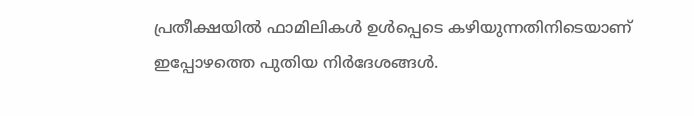പ്രതീക്ഷയിൽ ഫാമിലികൾ ഉൾപ്പെടെ കഴിയുന്നതിനിടെയാണ് ഇപ്പോഴത്തെ പുതിയ നിർദേശങ്ങൾ.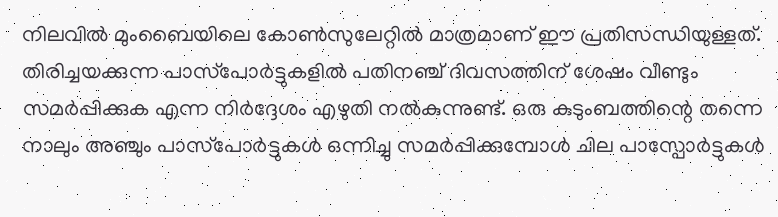നിലവിൽ മുംബൈയിലെ കോൺസുലേറ്റിൽ മാത്രമാണ് ഈ പ്രതിസന്ധിയുള്ളത്. തിരിച്ചയക്കുന്ന പാസ്‌പോർട്ടുകളിൽ പതിനഞ്ച് ദിവസത്തിന് ശേഷം വീണ്ടും സമർപ്പിക്കുക എന്ന നിർദ്ദേശം എഴുതി നൽകുന്നുണ്ട്. ഒരു കുടുംബത്തിന്റെ തന്നെ നാലും അഞ്ചും പാസ്‌പോർട്ടുകൾ ഒന്നിച്ചു സമർപ്പിക്കുമ്പോൾ ചില പാസ്പോർട്ടുകൾ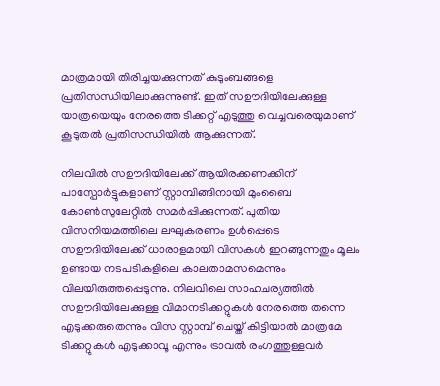മാത്രമായി തിരിച്ചയക്കുന്നത് കുടുംബങ്ങളെ പ്രതിസന്ധിയിലാക്കുന്നുണ്ട്. ഇത് സഊദിയിലേക്കുള്ള യാത്രയെയും നേരത്തെ ടിക്കറ്റ് എടുത്തു വെച്ചവരെയുമാണ് കൂടുതൽ പ്രതിസന്ധിയിൽ ആക്കുന്നത്.

നിലവിൽ സഊദിയിലേക്ക് ആയിരക്കണക്കിന് പാസ്പോർട്ടുകളാണ് സ്റ്റാമ്പിങ്ങിനായി മുംബൈ കോൺസുലേറ്റിൽ സമർപ്പിക്കുന്നത്. പുതിയ വിസനിയമത്തിലെ ലഘുകരണം ഉൾപ്പെടെ സഊദിയിലേക്ക് ധാരാളമായി വിസകൾ ഇറങ്ങുന്നതും മൂലം ഉണ്ടായ നടപടികളിലെ കാലതാമസമെന്നും വിലയിരുത്തപ്പെടുന്നു. നിലവിലെ സാഹചര്യത്തിൽ സഊദിയിലേക്കുള്ള വിമാനടിക്കറ്റുകൾ നേരത്തെ തന്നെ എടുക്കരുതെന്നും വിസ സ്റ്റാമ്പ് ചെയ്ത് കിട്ടിയാൽ മാത്രമേ ടിക്കറ്റുകൾ എടുക്കാവൂ എന്നും ട്രാവൽ രംഗത്തുള്ളവർ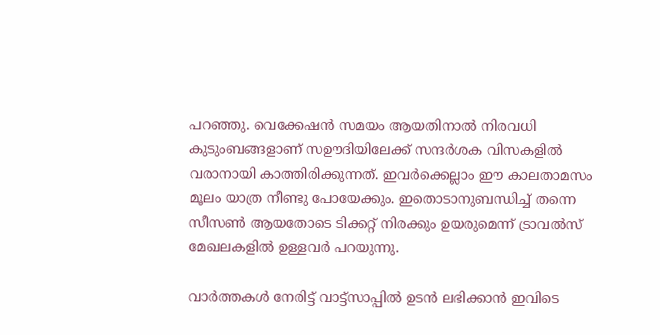പറഞ്ഞു. വെക്കേഷൻ സമയം ആയതിനാൽ നിരവധി കുടുംബങ്ങളാണ് സഊദിയിലേക്ക് സന്ദർശക വിസകളിൽ വരാനായി കാത്തിരിക്കുന്നത്. ഇവർക്കെല്ലാം ഈ കാലതാമസം മൂലം യാത്ര നീണ്ടു പോയേക്കും. ഇതൊടാനുബന്ധിച്ച് തന്നെ സീസൺ ആയതോടെ ടിക്കറ്റ് നിരക്കും ഉയരുമെന്ന് ട്രാവൽസ് മേഖലകളിൽ ഉള്ളവർ പറയുന്നു.

വാർത്തകൾ നേരിട്ട് വാട്ട്സാപ്പിൽ ഉടൻ ലഭിക്കാൻ ഇവിടെ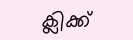ക്ലിക്ക്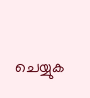ചെയ്യുക